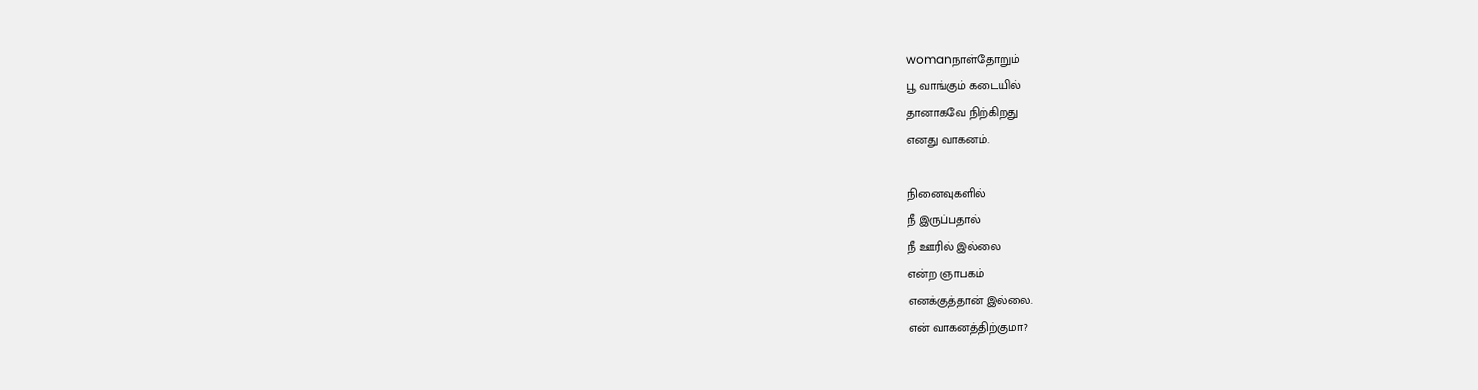womanநாள்தோறும்
பூ வாங்கும் கடையில்
தானாகவே நிற்கிறது
எனது வாகனம்.

நினைவுகளில்
நீ இருப்பதால்
நீ ஊரில் இல்லை
என்ற ஞாபகம்
எனக்குத்தான் இல்லை.
என் வாகனத்திற்குமா?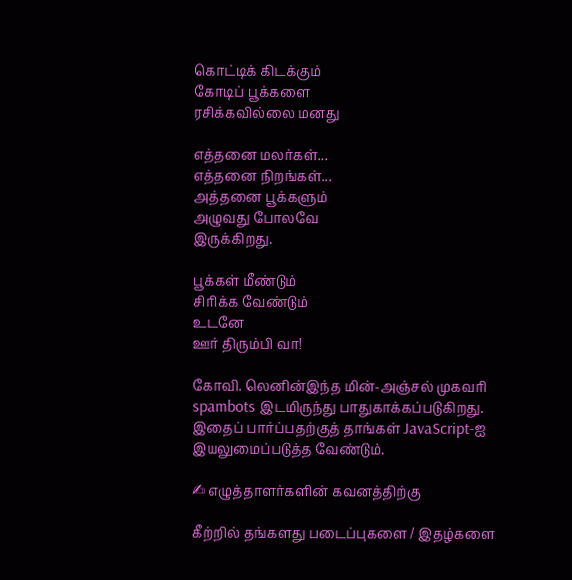கொட்டிக் கிடக்கும்
கோடிப் பூக்களை
ரசிக்கவில்லை மனது

எத்தனை மலர்கள்...
எத்தனை நிறங்கள்...
அத்தனை பூக்களும்
அழுவது போலவே
இருக்கிறது.

பூக்கள் மீண்டும்
சிரிக்க வேண்டும்
உடனே
ஊர் திரும்பி வா!

கோவி. லெனின்இந்த மின்-அஞ்சல் முகவரி spambots இடமிருந்து பாதுகாக்கப்படுகிறது. இதைப் பார்ப்பதற்குத் தாங்கள் JavaScript-ஐ இயலுமைப்படுத்த வேண்டும்.

✍ எழுத்தாளர்களின் கவனத்திற்கு

கீற்றில் தங்களது படைப்புகளை / இதழ்களை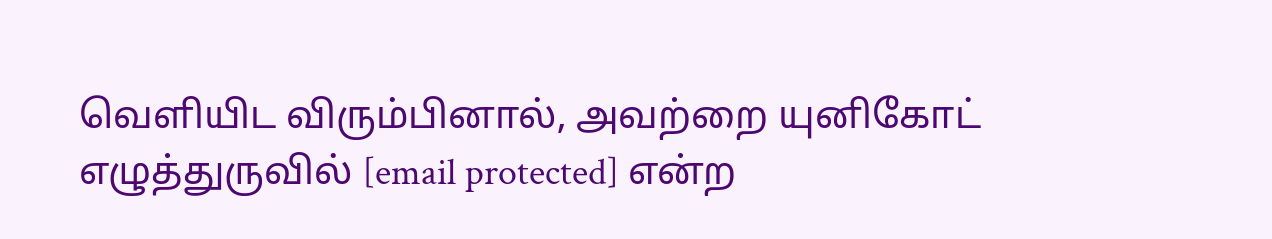வெளியிட விரும்பினால், அவற்றை யுனிகோட் எழுத்துருவில் [email protected] என்ற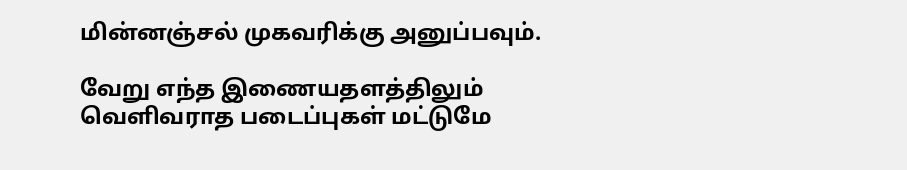மின்னஞ்சல் முகவரிக்கு அனுப்பவும்.

வேறு எந்த இணையதளத்திலும் வெளிவராத படைப்புகள் மட்டுமே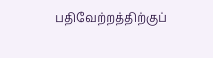பதிவேற்றத்திற்குப்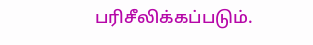பரிசீலிக்கப்படும்.